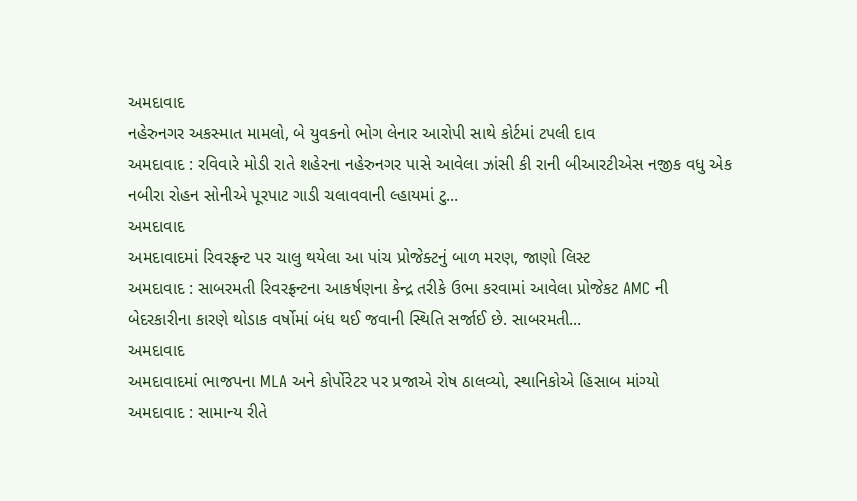અમદાવાદ
નહેરુનગર અકસ્માત મામલો, બે યુવકનો ભોગ લેનાર આરોપી સાથે કોર્ટમાં ટપલી દાવ
અમદાવાદ : રવિવારે મોડી રાતે શહેરના નહેરુનગર પાસે આવેલા ઝાંસી કી રાની બીઆરટીએસ નજીક વધુ એક નબીરા રોહન સોનીએ પૂરપાટ ગાડી ચલાવવાની લ્હાયમાં ટુ...
અમદાવાદ
અમદાવાદમાં રિવરફ્રન્ટ પર ચાલુ થયેલા આ પાંચ પ્રોજેક્ટનું બાળ મરણ, જાણો લિસ્ટ
અમદાવાદ : સાબરમતી રિવરફ્રન્ટના આકર્ષણના કેન્દ્ર તરીકે ઉભા કરવામાં આવેલા પ્રોજેકટ AMC ની બેદરકારીના કારણે થોડાક વર્ષોમાં બંધ થઈ જવાની સ્થિતિ સર્જાઈ છે. સાબરમતી...
અમદાવાદ
અમદાવાદમાં ભાજપના MLA અને કોર્પોરેટર પર પ્રજાએ રોષ ઠાલવ્યો, સ્થાનિકોએ હિસાબ માંગ્યો
અમદાવાદ : સામાન્ય રીતે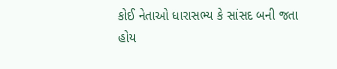કોઈ નેતાઓ ધારાસભ્ય કે સાંસદ બની જતા હોય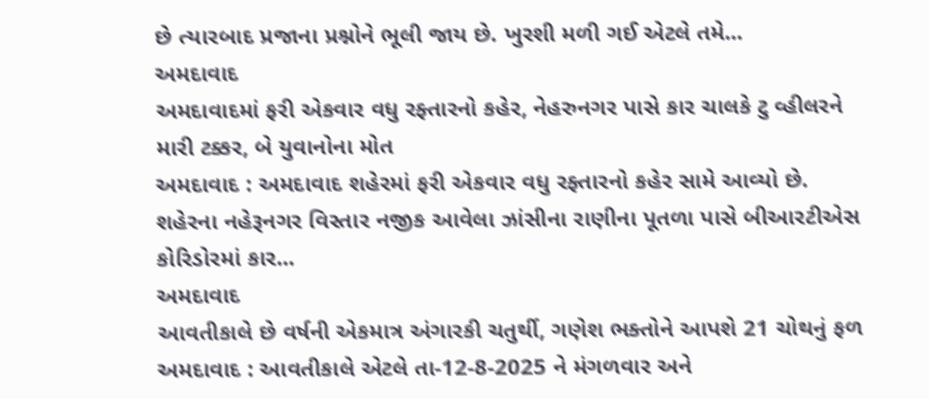છે ત્યારબાદ પ્રજાના પ્રશ્નોને ભૂલી જાય છે. ખુરશી મળી ગઈ એટલે તમે...
અમદાવાદ
અમદાવાદમાં ફરી એકવાર વધુ રફ્તારનો કહેર, નેહરુનગર પાસે કાર ચાલકે ટુ વ્હીલરને મારી ટક્કર, બે યુવાનોના મોત
અમદાવાદ : અમદાવાદ શહેરમાં ફરી એકવાર વધુ રફ્તારનો કહેર સામે આવ્યો છે. શહેરના નહેરૂનગર વિસ્તાર નજીક આવેલા ઝાંસીના રાણીના પૂતળા પાસે બીઆરટીએસ કોરિડોરમાં કાર...
અમદાવાદ
આવતીકાલે છે વર્ષની એકમાત્ર અંગારકી ચતુર્થી, ગણેશ ભક્તોને આપશે 21 ચોથનું ફળ
અમદાવાદ : આવતીકાલે એટલે તા-12-8-2025 ને મંગળવાર અને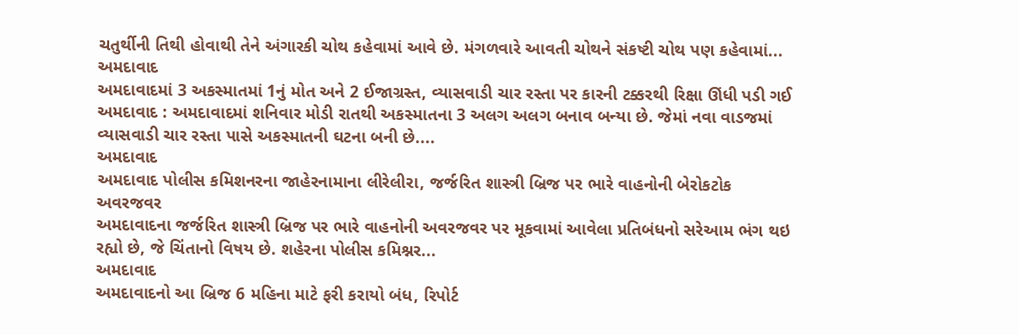ચતુર્થીની તિથી હોવાથી તેને અંગારકી ચોથ કહેવામાં આવે છે. મંગળવારે આવતી ચોથને સંકષ્ટી ચોથ પણ કહેવામાં...
અમદાવાદ
અમદાવાદમાં 3 અકસ્માતમાં 1નું મોત અને 2 ઈજાગ્રસ્ત, વ્યાસવાડી ચાર રસ્તા પર કારની ટક્કરથી રિક્ષા ઊંધી પડી ગઈ
અમદાવાદ : અમદાવાદમાં શનિવાર મોડી રાતથી અકસ્માતના 3 અલગ અલગ બનાવ બન્યા છે. જેમાં નવા વાડજમાં વ્યાસવાડી ચાર રસ્તા પાસે અકસ્માતની ઘટના બની છે....
અમદાવાદ
અમદાવાદ પોલીસ કમિશનરના જાહેરનામાના લીરેલીરા, જર્જરિત શાસ્ત્રી બ્રિજ પર ભારે વાહનોની બેરોકટોક અવરજવર
અમદાવાદના જર્જરિત શાસ્ત્રી બ્રિજ પર ભારે વાહનોની અવરજવર પર મૂકવામાં આવેલા પ્રતિબંધનો સરેઆમ ભંગ થઇ રહ્યો છે, જે ચિંતાનો વિષય છે. શહેરના પોલીસ કમિશ્નર...
અમદાવાદ
અમદાવાદનો આ બ્રિજ 6 મહિના માટે ફરી કરાયો બંધ, રિપોર્ટ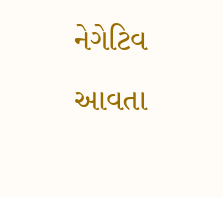નેગેટિવ આવતા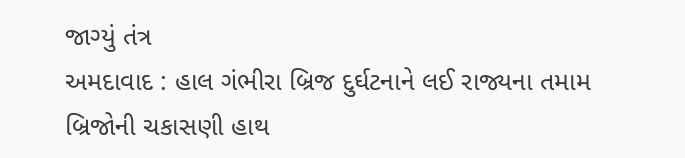જાગ્યું તંત્ર
અમદાવાદ : હાલ ગંભીરા બ્રિજ દુર્ઘટનાને લઈ રાજ્યના તમામ બ્રિજોની ચકાસણી હાથ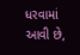ધરવામાં આવી છે,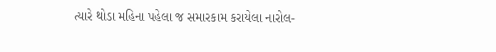ત્યારે થોડા મહિના પહેલા જ સમારકામ કરાયેલા નારોલ-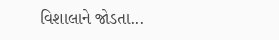વિશાલાને જોડતા...